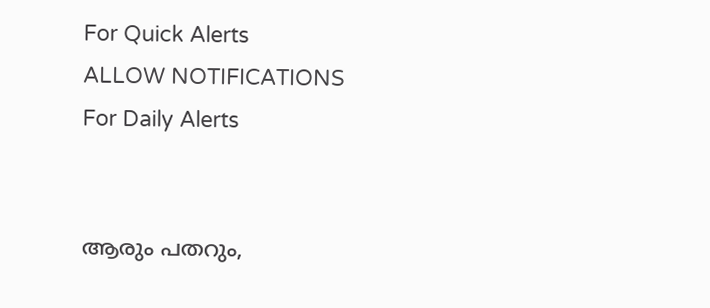For Quick Alerts
ALLOW NOTIFICATIONS
For Daily Alerts


ആരും പതറും,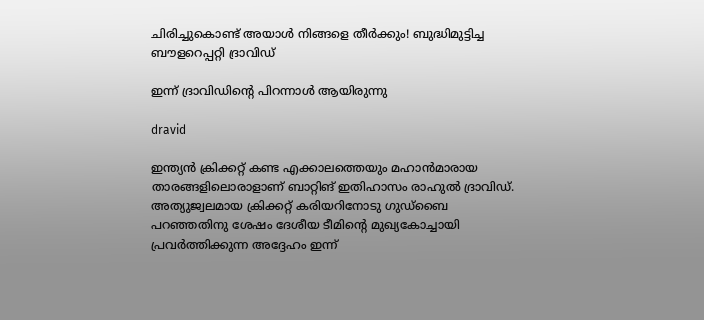ചിരിച്ചുകൊണ്ട് അയാള്‍ നിങ്ങളെ തീര്‍‍ക്കും! ബുദ്ധിമുട്ടിച്ച ബൗളറെപ്പറ്റി ദ്രാവിഡ്

ഇന്ന് ദ്രാവിഡിന്റെ പിറന്നാള്‍ ആയിരുന്നു

dravid

ഇന്ത്യന്‍ ക്രിക്കറ്റ് കണ്ട എക്കാലത്തെയും മഹാന്‍മാരായ താരങ്ങളിലൊരാളാണ് ബാറ്റിങ് ഇതിഹാസം രാഹുല്‍ ദ്രാവിഡ്. അത്യുജ്വലമായ ക്രിക്കറ്റ് കരിയറിനോടു ഗുഡ്‌ബൈ പറഞ്ഞതിനു ശേഷം ദേശീയ ടീമിന്റെ മുഖ്യകോച്ചായി പ്രവര്‍ത്തിക്കുന്ന അദ്ദേഹം ഇന്ന്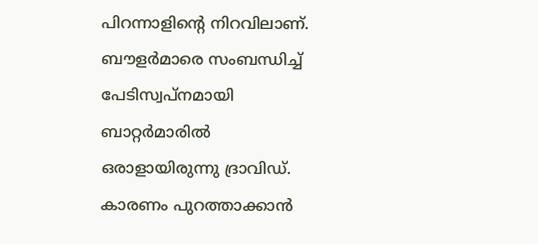പിറന്നാളിന്റെ നിറവിലാണ്. ബൗളര്‍മാരെ സംബന്ധിച്ച് പേടിസ്വപ്‌നമായി ബാറ്റര്‍മാരില്‍ ഒരാളായിരുന്നു ദ്രാവിഡ്. കാരണം പുറത്താക്കാന്‍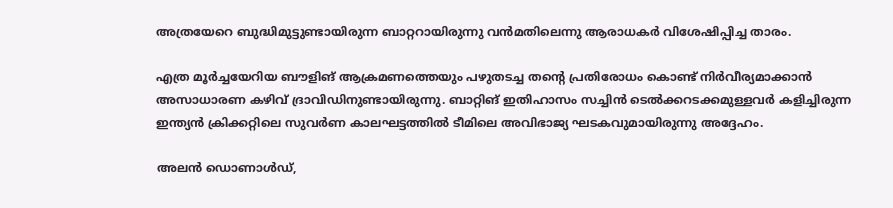അത്രയേറെ ബുദ്ധിമുട്ടുണ്ടായിരുന്ന ബാറ്ററായിരുന്നു വന്‍മതിലെന്നു ആരാധകര്‍ വിശേഷിപ്പിച്ച താരം.

എത്ര മൂര്‍ച്ചയേറിയ ബൗളിങ് ആക്രമണത്തെയും പഴുതടച്ച തന്റെ പ്രതിരോധം കൊണ്ട് നിര്‍വീര്യമാക്കാന്‍ അസാധാരണ കഴിവ് ദ്രാവിഡിനുണ്ടായിരുന്നു. ബാറ്റിങ് ഇതിഹാസം സച്ചിന്‍ ടെല്‍ക്കറടക്കമുള്ളവര്‍ കളിച്ചിരുന്ന ഇന്ത്യന്‍ ക്രിക്കറ്റിലെ സുവര്‍ണ കാലഘട്ടത്തില്‍ ടീമിലെ അവിഭാജ്യ ഘടകവുമായിരുന്നു അദ്ദേഹം.

അലന്‍ ഡൊണാള്‍ഡ്,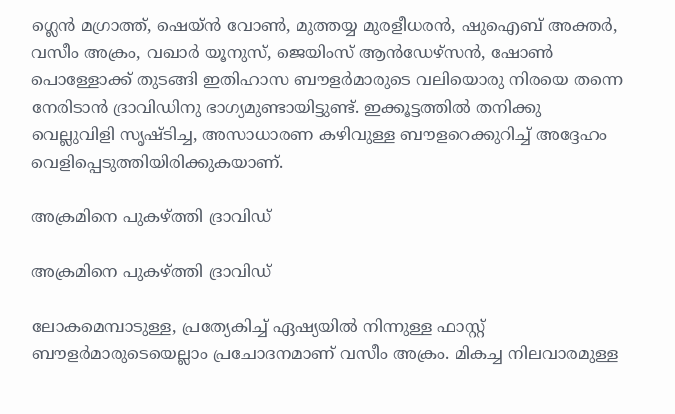ഗ്ലെന്‍ മഗ്രാത്ത്, ഷെയ്ന്‍ വോണ്‍, മുത്തയ്യ മുരളീധരന്‍, ഷുഐബ് അക്തര്‍, വസീം അക്രം, വഖാര്‍ യൂനുസ്, ജെയിംസ് ആന്‍ഡേഴ്‌സന്‍, ഷോണ്‍ പൊള്ളോക്ക് തുടങ്ങി ഇതിഹാസ ബൗളര്‍മാരുടെ വലിയൊരു നിരയെ തന്നെ നേരിടാന്‍ ദ്രാവിഡിനു ഭാഗ്യമുണ്ടായിട്ടുണ്ട്. ഇക്കൂട്ടത്തില്‍ തനിക്കു വെല്ലുവിളി സൃഷ്ടിച്ച, അസാധാരണ കഴിവുള്ള ബൗളറെക്കുറിച്ച് അദ്ദേഹം വെളിപ്പെടുത്തിയിരിക്കുകയാണ്.

അക്രമിനെ പുകഴ്ത്തി ദ്രാവിഡ്

അക്രമിനെ പുകഴ്ത്തി ദ്രാവിഡ്

ലോകമെമ്പാടുള്ള, പ്രത്യേകിച്ച് ഏഷ്യയില്‍ നിന്നുള്ള ഫാസ്റ്റ് ബൗളര്‍മാരുടെയെല്ലാം പ്രചോദനമാണ് വസീം അക്രം. മികച്ച നിലവാരമുള്ള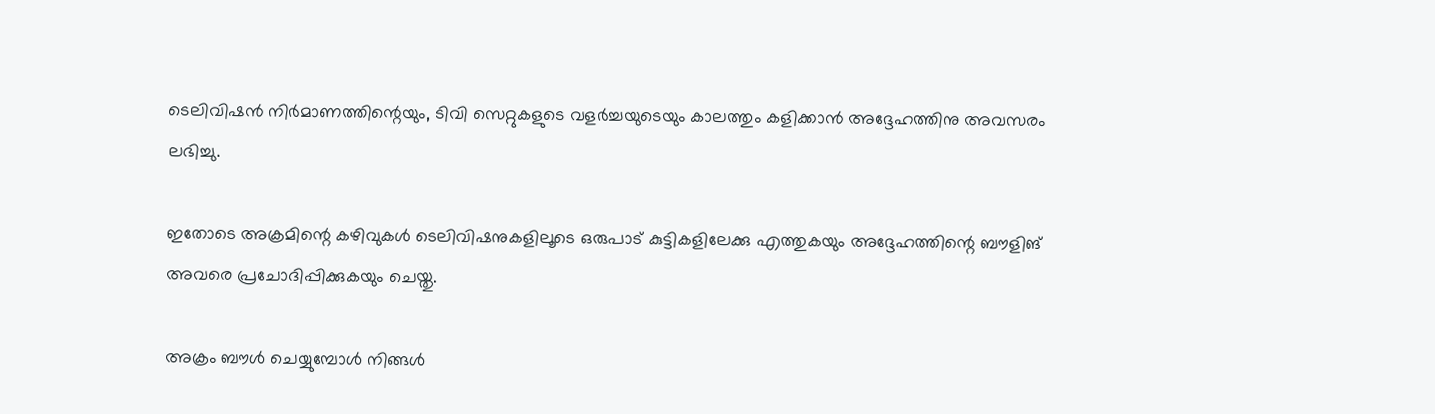ടെലിവിഷന്‍ നിര്‍മാണത്തിന്റെയും, ടിവി സെറ്റുകളുടെ വളര്‍ച്ചയുടെയും കാലത്തും കളിക്കാന്‍ അദ്ദേഹത്തിനു അവസരം ലഭിച്ചു.

ഇതോടെ അക്രമിന്റെ കഴിവുകള്‍ ടെലിവിഷനുകളിലൂടെ ഒരുപാട് കുട്ടികളിലേക്കു എത്തുകയും അദ്ദേഹത്തിന്റെ ബൗളിങ് അവരെ പ്രചോദിപ്പിക്കുകയും ചെയ്തു.

അക്രം ബൗള്‍ ചെയ്യുമ്പോള്‍ നിങ്ങള്‍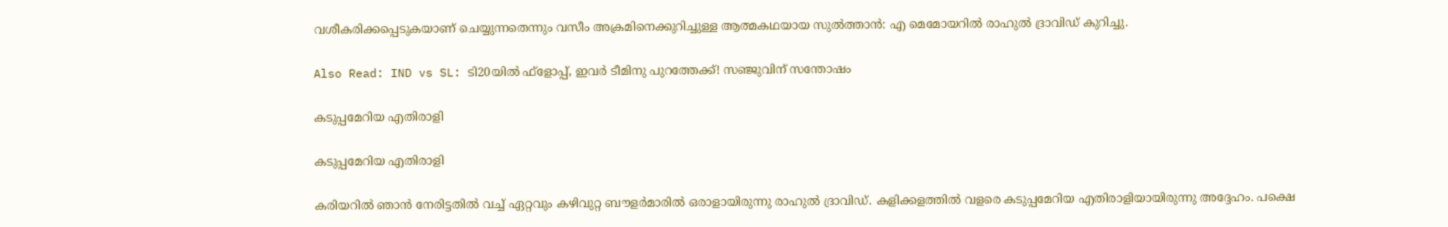വശീകരിക്കപ്പെടുകയാണ് ചെയ്യുന്നതെന്നും വസീം അക്രമിനെക്കുറിച്ചുള്ള ആത്മകഥയായ സുല്‍ത്താന്‍: എ മെമോയറില്‍ രാഹുല്‍ ദ്രാവിഡ് കുറിച്ചു.

Also Read: IND vs SL: ടി20യില്‍ ഫ്‌ളോപ്പ്, ഇവര്‍ ടീമിനു പുറത്തേക്ക്! സഞ്ജുവിന് സന്തോഷം

കടുപ്പമേറിയ എതിരാളി

കടുപ്പമേറിയ എതിരാളി

കരിയറില്‍ ഞാന്‍ നേരിട്ടതില്‍ വച്ച് ഏറ്റവും കഴിവുറ്റ ബൗളര്‍മാരില്‍ ഒരാളായിരുന്നു രാഹുല്‍ ദ്രാവിഡ്. കളിക്കളത്തില്‍ വളരെ കടുപ്പമേറിയ എതിരാളിയായിരുന്നു അദ്ദേഹം. പക്ഷെ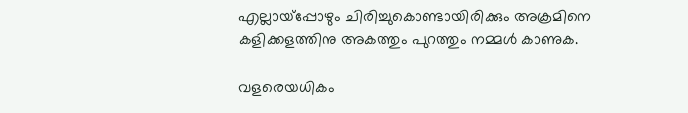എല്ലായ്‌പ്പോഴും ചിരിച്ചുകൊണ്ടായിരിക്കും അക്രമിനെ കളിക്കളത്തിനു അകത്തും പുറത്തും നമ്മള്‍ കാണുക.

വളരെയധികം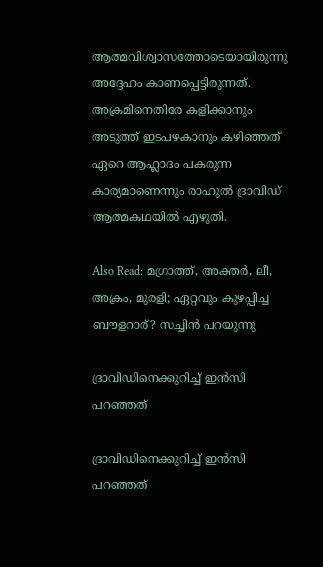ആത്മവിശ്വാസത്തോടെയായിരുന്നു അദ്ദേഹം കാണപ്പെട്ടിരുന്നത്. അക്രമിനെതിരേ കളിക്കാനും അടുത്ത് ഇടപഴകാനും കഴിഞ്ഞത് ഏറെ ആഹ്ലാദം പകരുന്ന കാര്യമാണെന്നും രാഹുല്‍ ദ്രാവിഡ് ആത്മകഥയില്‍ എഴുതി.

Also Read: മഗ്രാത്ത്, അക്തര്‍, ലീ, അക്രം, മുരളി; ഏറ്റവും കുഴപ്പിച്ച ബൗളറാര്? സച്ചിന്‍ പറയുന്നു

ദ്രാവിഡിനെക്കുറിച്ച് ഇന്‍സി പറഞ്ഞത്

ദ്രാവിഡിനെക്കുറിച്ച് ഇന്‍സി പറഞ്ഞത്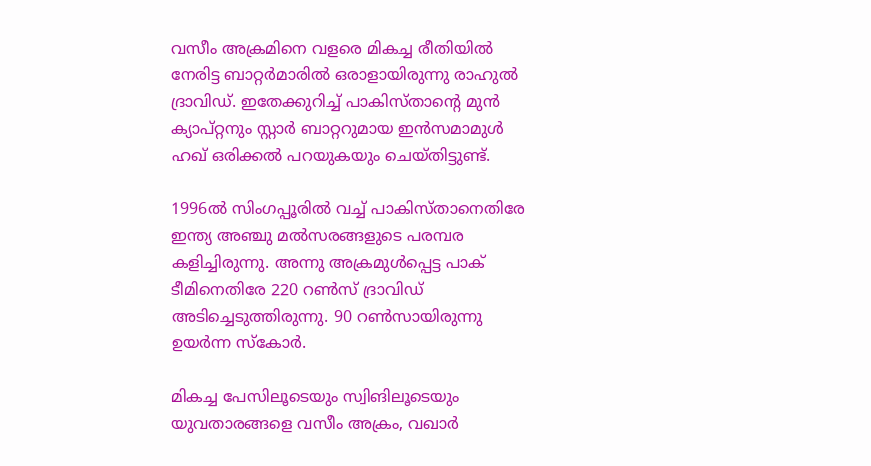വസീം അക്രമിനെ വളരെ മികച്ച രീതിയില്‍ നേരിട്ട ബാറ്റര്‍മാരില്‍ ഒരാളായിരുന്നു രാഹുല്‍ ദ്രാവിഡ്. ഇതേക്കുറിച്ച് പാകിസ്താന്റെ മുന്‍ ക്യാപ്റ്റനും സ്റ്റാര്‍ ബാറ്ററുമായ ഇന്‍സമാമുള്‍ ഹഖ് ഒരിക്കല്‍ പറയുകയും ചെയ്തിട്ടുണ്ട്.

1996ല്‍ സിംഗപ്പൂരില്‍ വച്ച് പാകിസ്താനെതിരേ ഇന്ത്യ അഞ്ചു മല്‍സരങ്ങളുടെ പരമ്പര കളിച്ചിരുന്നു. അന്നു അക്രമുള്‍പ്പെട്ട പാക് ടീമിനെതിരേ 220 റണ്‍സ് ദ്രാവിഡ് അടിച്ചെടുത്തിരുന്നു. 90 റണ്‍സായിരുന്നു ഉയര്‍ന്ന സ്‌കോര്‍.

മികച്ച പേസിലൂടെയും സ്വിങിലൂടെയും യുവതാരങ്ങളെ വസീം അക്രം, വഖാര്‍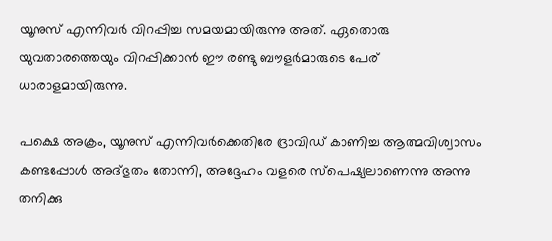യൂനുസ് എന്നിവര്‍ വിറപ്പിച്ച സമയമായിരുന്നു അത്. ഏതൊരു യുവതാരത്തെയും വിറപ്പിക്കാന്‍ ഈ രണ്ടു ബൗളര്‍മാരുടെ പേര് ധാരാളമായിരുന്നു.

പക്ഷെ അക്രം, യൂനുസ് എന്നിവര്‍ക്കെതിരേ ദ്രാവിഡ് കാണിച്ച ആത്മവിശ്വാസം കണ്ടപ്പോള്‍ അദ്ഭുതം തോന്നി, അദ്ദേഹം വളരെ സ്‌പെഷ്യലാണെന്നു അന്നു തനിക്കു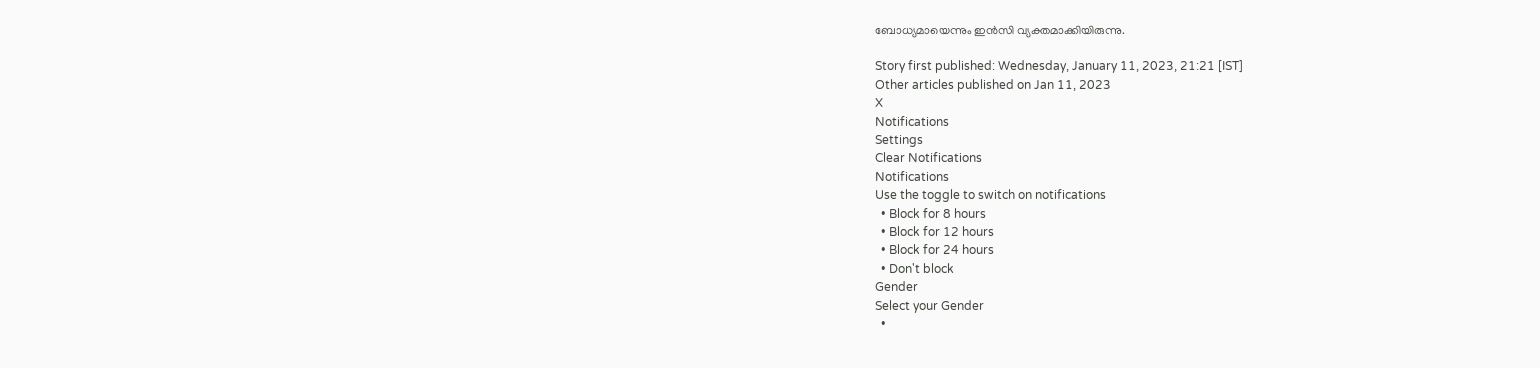ബോധ്യമായെന്നും ഇന്‍സി വ്യക്തമാക്കിയിരുന്നു.

Story first published: Wednesday, January 11, 2023, 21:21 [IST]
Other articles published on Jan 11, 2023
X
Notifications
Settings
Clear Notifications
Notifications
Use the toggle to switch on notifications
  • Block for 8 hours
  • Block for 12 hours
  • Block for 24 hours
  • Don't block
Gender
Select your Gender
  •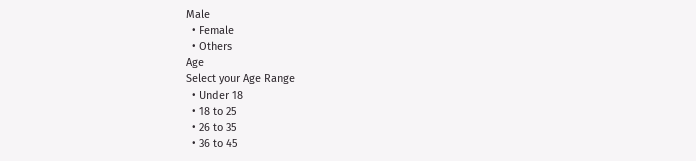Male
  • Female
  • Others
Age
Select your Age Range
  • Under 18
  • 18 to 25
  • 26 to 35
  • 36 to 45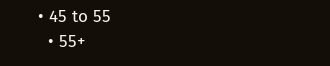• 45 to 55
  • 55+